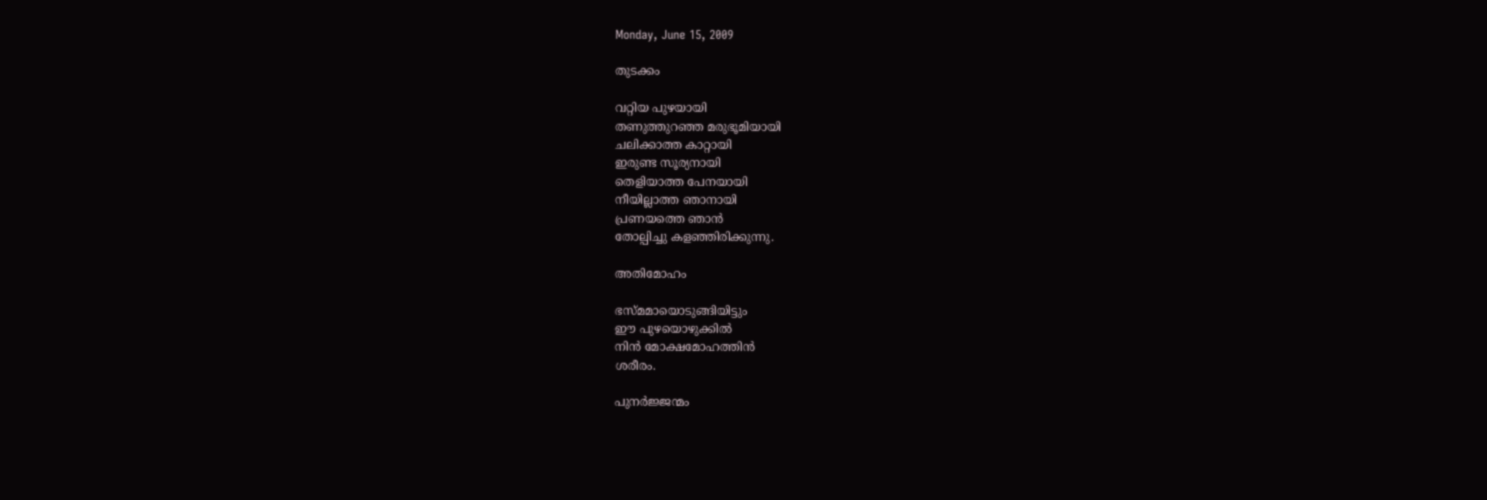Monday, June 15, 2009

തുടക്കം

വറ്റിയ പുഴയായി
തണുത്തുറഞ്ഞ മരുഭൂമിയായി
ചലിക്കാത്ത കാറ്റായി
ഇരുണ്ട സൂര്യനായി
തെളിയാത്ത പേനയായി
നീയില്ലാത്ത ഞാനായി
പ്രണയത്തെ ഞാന്‍
തോല്പിച്ചു കളഞ്ഞിരിക്കുന്നു.

അതിമോഹം

ഭസ്മമായൊടുങ്ങിയിട്ടും
ഈ പുഴയൊഴുക്കില്‍
നിന്‍ മോക്ഷമോഹത്തിന്‍
ശരീ‍രം.

പുനര്‍ജ്ജന്മം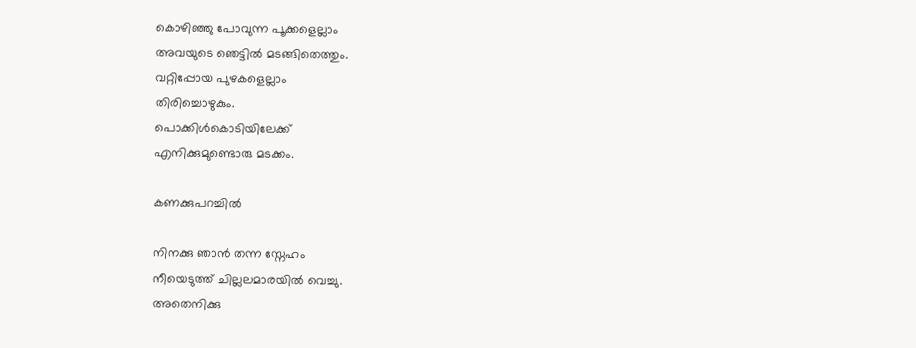കൊഴിഞ്ഞു പോവുന്ന പൂക്കളെല്ലാം
അവയുടെ ഞെട്ടില്‍ മടങ്ങിതെത്തും.
വറ്റിപ്പോയ പുഴകളെല്ലാം
തിരിച്ചൊഴുകും.
പൊക്കിള്‍കൊടിയിലേക്ക്
എനിക്കുമുണ്ടൊരു മടക്കം.

കണക്കുപറച്ചില്‍

നിനക്കു ഞാന്‍ തന്ന സ്നേഹം
നീയെടുത്ത് ചില്ലലമാരയില്‍ വെച്ചു.
അതെനിക്കു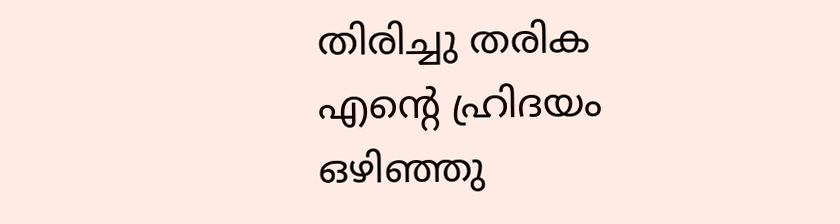തിരിച്ചു തരിക
എന്റെ ഹ്രിദയം ഒഴിഞ്ഞു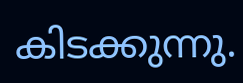കിടക്കുന്നു.